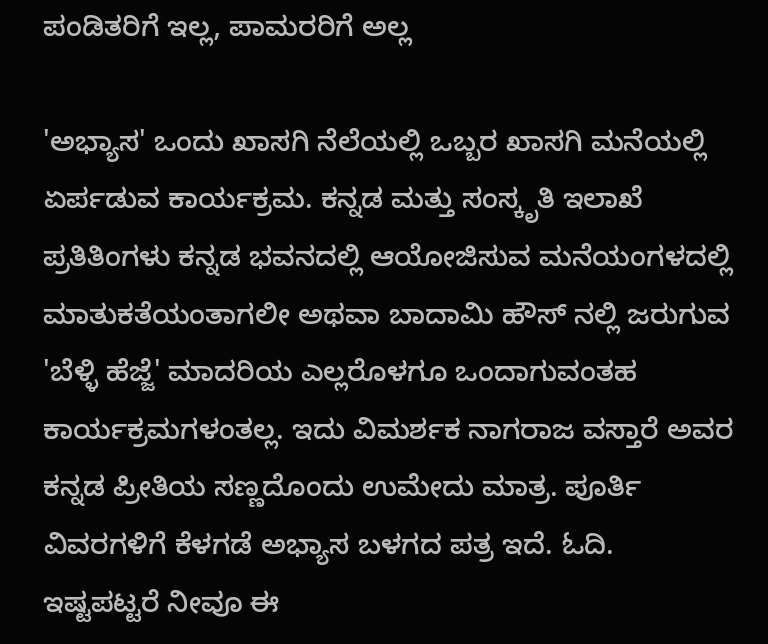ಪಂಡಿತರಿಗೆ ಇಲ್ಲ, ಪಾಮರರಿಗೆ ಅಲ್ಲ

'ಅಭ್ಯಾಸ' ಒಂದು ಖಾಸಗಿ ನೆಲೆಯಲ್ಲಿ ಒಬ್ಬರ ಖಾಸಗಿ ಮನೆಯಲ್ಲಿ ಏರ್ಪಡುವ ಕಾರ್ಯಕ್ರಮ. ಕನ್ನಡ ಮತ್ತು ಸಂಸ್ಕೃತಿ ಇಲಾಖೆ ಪ್ರತಿತಿಂಗಳು ಕನ್ನಡ ಭವನದಲ್ಲಿ ಆಯೋಜಿಸುವ ಮನೆಯಂಗಳದಲ್ಲಿ ಮಾತುಕತೆಯಂತಾಗಲೀ ಅಥವಾ ಬಾದಾಮಿ ಹೌಸ್ ನಲ್ಲಿ ಜರುಗುವ 'ಬೆಳ್ಳಿ ಹೆಜ್ಜೆ' ಮಾದರಿಯ ಎಲ್ಲರೊಳಗೂ ಒಂದಾಗುವಂತಹ ಕಾರ್ಯಕ್ರಮಗಳಂತಲ್ಲ. ಇದು ವಿಮರ್ಶಕ ನಾಗರಾಜ ವಸ್ತಾರೆ ಅವರ ಕನ್ನಡ ಪ್ರೀತಿಯ ಸಣ್ಣದೊಂದು ಉಮೇದು ಮಾತ್ರ. ಪೂರ್ತಿ ವಿವರಗಳಿಗೆ ಕೆಳಗಡೆ ಅಭ್ಯಾಸ ಬಳಗದ ಪತ್ರ ಇದೆ. ಓದಿ.
ಇಷ್ಟಪಟ್ಟರೆ ನೀವೂ ಈ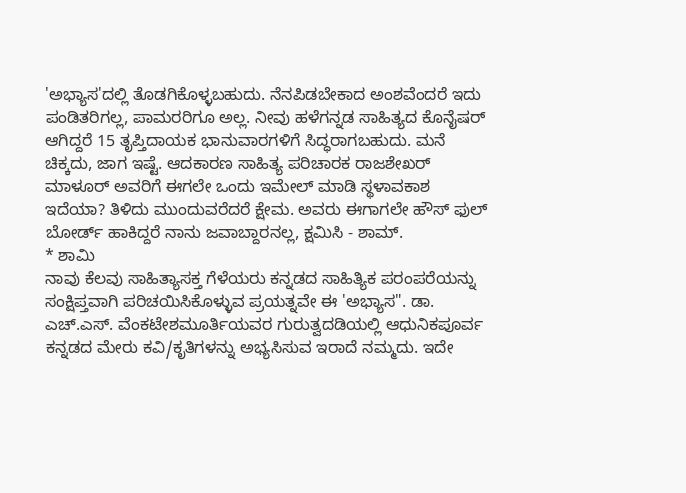'ಅಭ್ಯಾಸ'ದಲ್ಲಿ ತೊಡಗಿಕೊಳ್ಳಬಹುದು. ನೆನಪಿಡಬೇಕಾದ ಅಂಶವೆಂದರೆ ಇದು ಪಂಡಿತರಿಗಲ್ಲ, ಪಾಮರರಿಗೂ ಅಲ್ಲ. ನೀವು ಹಳೆಗನ್ನಡ ಸಾಹಿತ್ಯದ ಕೊನೈಷರ್ ಆಗಿದ್ದರೆ 15 ತೃಪ್ತಿದಾಯಕ ಭಾನುವಾರಗಳಿಗೆ ಸಿದ್ಧರಾಗಬಹುದು. ಮನೆ ಚಿಕ್ಕದು, ಜಾಗ ಇಷ್ಟೆ. ಆದಕಾರಣ ಸಾಹಿತ್ಯ ಪರಿಚಾರಕ ರಾಜಶೇಖರ್ ಮಾಳೂರ್ ಅವರಿಗೆ ಈಗಲೇ ಒಂದು ಇಮೇಲ್ ಮಾಡಿ ಸ್ಥಳಾವಕಾಶ ಇದೆಯಾ? ತಿಳಿದು ಮುಂದುವರೆದರೆ ಕ್ಷೇಮ. ಅವರು ಈಗಾಗಲೇ ಹೌಸ್ ಫುಲ್ ಬೋರ್ಡ್ ಹಾಕಿದ್ದರೆ ನಾನು ಜವಾಬ್ದಾರನಲ್ಲ, ಕ್ಷಮಿಸಿ - ಶಾಮ್.
* ಶಾಮಿ
ನಾವು ಕೆಲವು ಸಾಹಿತ್ಯಾಸಕ್ತ ಗೆಳೆಯರು ಕನ್ನಡದ ಸಾಹಿತ್ಯಿಕ ಪರಂಪರೆಯನ್ನು ಸಂಕ್ಷಿಪ್ತವಾಗಿ ಪರಿಚಯಿಸಿಕೊಳ್ಳುವ ಪ್ರಯತ್ನವೇ ಈ 'ಅಭ್ಯಾಸ". ಡಾ. ಎಚ್.ಎಸ್. ವೆಂಕಟೇಶಮೂರ್ತಿಯವರ ಗುರುತ್ವದಡಿಯಲ್ಲಿ ಆಧುನಿಕಪೂರ್ವ ಕನ್ನಡದ ಮೇರು ಕವಿ/ಕೃತಿಗಳನ್ನು ಅಭ್ಯಸಿಸುವ ಇರಾದೆ ನಮ್ಮದು. ಇದೇ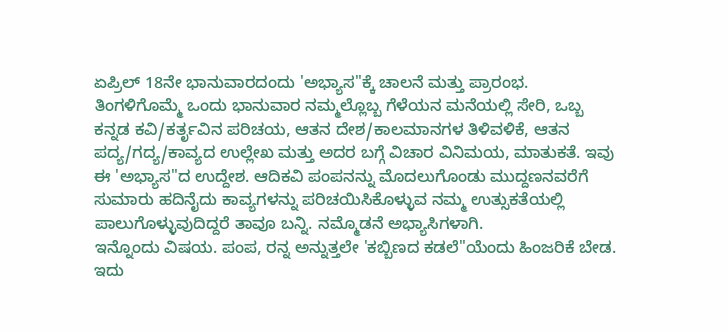ಏಪ್ರಿಲ್ 18ನೇ ಭಾನುವಾರದಂದು 'ಅಭ್ಯಾಸ"ಕ್ಕೆ ಚಾಲನೆ ಮತ್ತು ಪ್ರಾರಂಭ.
ತಿಂಗಳಿಗೊಮ್ಮೆ ಒಂದು ಭಾನುವಾರ ನಮ್ಮಲ್ಲೊಬ್ಬ ಗೆಳೆಯನ ಮನೆಯಲ್ಲಿ ಸೇರಿ, ಒಬ್ಬ ಕನ್ನಡ ಕವಿ/ಕರ್ತೃವಿನ ಪರಿಚಯ, ಆತನ ದೇಶ/ಕಾಲಮಾನಗಳ ತಿಳಿವಳಿಕೆ, ಆತನ ಪದ್ಯ/ಗದ್ಯ/ಕಾವ್ಯದ ಉಲ್ಲೇಖ ಮತ್ತು ಅದರ ಬಗ್ಗೆ ವಿಚಾರ ವಿನಿಮಯ, ಮಾತುಕತೆ. ಇವು ಈ 'ಅಭ್ಯಾಸ"ದ ಉದ್ದೇಶ. ಆದಿಕವಿ ಪಂಪನನ್ನು ಮೊದಲುಗೊಂಡು ಮುದ್ದಣನವರೆಗೆ ಸುಮಾರು ಹದಿನೈದು ಕಾವ್ಯಗಳನ್ನು ಪರಿಚಯಿಸಿಕೊಳ್ಳುವ ನಮ್ಮ ಉತ್ಸುಕತೆಯಲ್ಲಿ ಪಾಲುಗೊಳ್ಳುವುದಿದ್ದರೆ ತಾವೂ ಬನ್ನಿ. ನಮ್ಮೊಡನೆ ಅಭ್ಯಾಸಿಗಳಾಗಿ.
ಇನ್ನೊಂದು ವಿಷಯ. ಪಂಪ, ರನ್ನ ಅನ್ನುತ್ತಲೇ 'ಕಬ್ಬಿಣದ ಕಡಲೆ"ಯೆಂದು ಹಿಂಜರಿಕೆ ಬೇಡ. ಇದು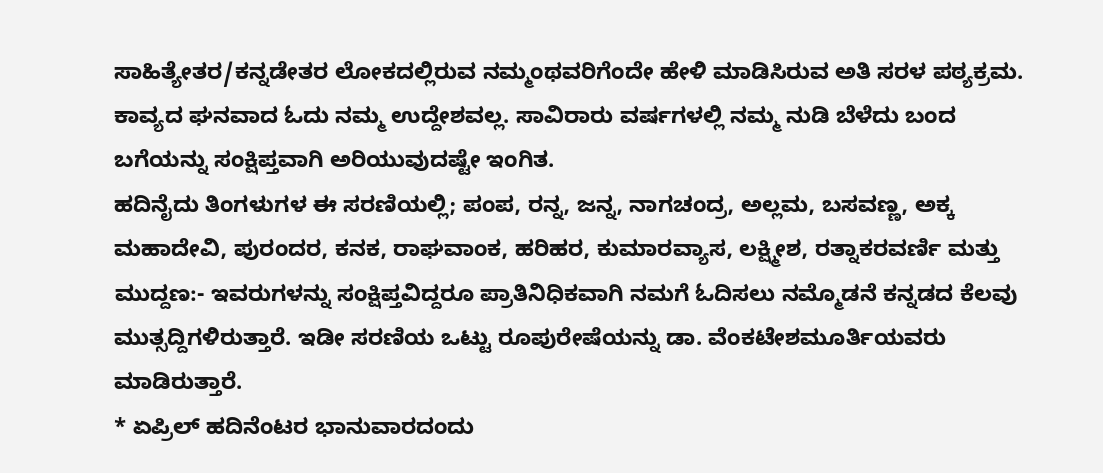ಸಾಹಿತ್ಯೇತರ/ಕನ್ನಡೇತರ ಲೋಕದಲ್ಲಿರುವ ನಮ್ಮಂಥವರಿಗೆಂದೇ ಹೇಳಿ ಮಾಡಿಸಿರುವ ಅತಿ ಸರಳ ಪಠ್ಯಕ್ರಮ. ಕಾವ್ಯದ ಘನವಾದ ಓದು ನಮ್ಮ ಉದ್ದೇಶವಲ್ಲ. ಸಾವಿರಾರು ವರ್ಷಗಳಲ್ಲಿ ನಮ್ಮ ನುಡಿ ಬೆಳೆದು ಬಂದ ಬಗೆಯನ್ನು ಸಂಕ್ಷಿಪ್ತವಾಗಿ ಅರಿಯುವುದಷ್ಟೇ ಇಂಗಿತ.
ಹದಿನೈದು ತಿಂಗಳುಗಳ ಈ ಸರಣಿಯಲ್ಲಿ; ಪಂಪ, ರನ್ನ, ಜನ್ನ, ನಾಗಚಂದ್ರ, ಅಲ್ಲಮ, ಬಸವಣ್ಣ, ಅಕ್ಕ ಮಹಾದೇವಿ, ಪುರಂದರ, ಕನಕ, ರಾಘವಾಂಕ, ಹರಿಹರ, ಕುಮಾರವ್ಯಾಸ, ಲಕ್ಷ್ಮೀಶ, ರತ್ನಾಕರವರ್ಣಿ ಮತ್ತು ಮುದ್ದಣ:- ಇವರುಗಳನ್ನು ಸಂಕ್ಷಿಪ್ತವಿದ್ದರೂ ಪ್ರಾತಿನಿಧಿಕವಾಗಿ ನಮಗೆ ಓದಿಸಲು ನಮ್ಮೊಡನೆ ಕನ್ನಡದ ಕೆಲವು ಮುತ್ಸದ್ದಿಗಳಿರುತ್ತಾರೆ. ಇಡೀ ಸರಣಿಯ ಒಟ್ಟು ರೂಪುರೇಷೆಯನ್ನು ಡಾ. ವೆಂಕಟೇಶಮೂರ್ತಿಯವರು ಮಾಡಿರುತ್ತಾರೆ.
* ಏಪ್ರಿಲ್ ಹದಿನೆಂಟರ ಭಾನುವಾರದಂದು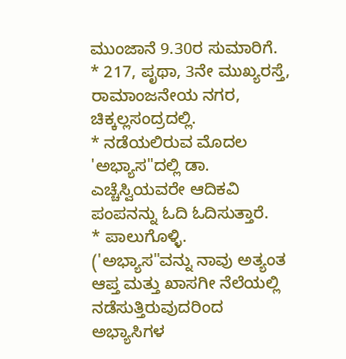ಮುಂಜಾನೆ 9.30ರ ಸುಮಾರಿಗೆ.
* 217, ಪೃಥಾ, 3ನೇ ಮುಖ್ಯರಸ್ತೆ, ರಾಮಾಂಜನೇಯ ನಗರ, ಚಿಕ್ಕಲ್ಲಸಂದ್ರದಲ್ಲಿ.
* ನಡೆಯಲಿರುವ ಮೊದಲ 'ಅಭ್ಯಾಸ"ದಲ್ಲಿ ಡಾ. ಎಚ್ಚೆಸ್ವಿಯವರೇ ಆದಿಕವಿ ಪಂಪನನ್ನು ಓದಿ ಓದಿಸುತ್ತಾರೆ.
* ಪಾಲುಗೊಳ್ಳಿ.
('ಅಭ್ಯಾಸ"ವನ್ನು ನಾವು ಅತ್ಯಂತ ಆಪ್ತ ಮತ್ತು ಖಾಸಗೀ ನೆಲೆಯಲ್ಲಿ ನಡೆಸುತ್ತಿರುವುದರಿಂದ ಅಭ್ಯಾಸಿಗಳ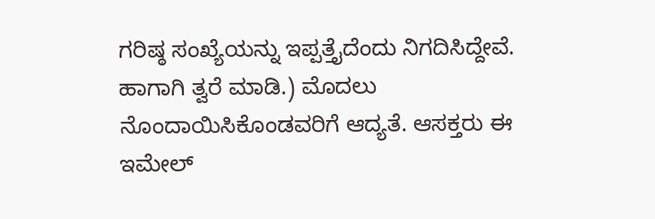ಗರಿಷ್ಠ ಸಂಖ್ಯೆಯನ್ನು ಇಪ್ಪತ್ತೈದೆಂದು ನಿಗದಿಸಿದ್ದೇವೆ. ಹಾಗಾಗಿ ತ್ವರೆ ಮಾಡಿ.) ಮೊದಲು ನೊಂದಾಯಿಸಿಕೊಂಡವರಿಗೆ ಆದ್ಯತೆ. ಆಸಕ್ತರು ಈ ಇಮೇಲ್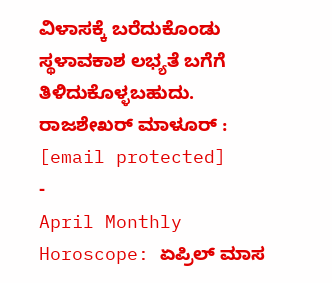ವಿಳಾಸಕ್ಕೆ ಬರೆದುಕೊಂಡು ಸ್ಥಳಾವಕಾಶ ಲಭ್ಯತೆ ಬಗೆಗೆ ತಿಳಿದುಕೊಳ್ಳಬಹುದು. ರಾಜಶೇಖರ್ ಮಾಳೂರ್ : [email protected]
-
April Monthly Horoscope: ಏಪ್ರಿಲ್ ಮಾಸ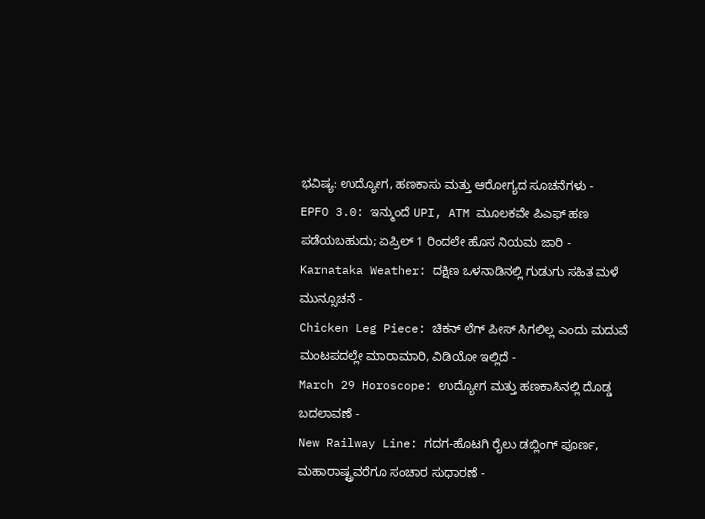ಭವಿಷ್ಯ: ಉದ್ಯೋಗ, ಹಣಕಾಸು ಮತ್ತು ಆರೋಗ್ಯದ ಸೂಚನೆಗಳು -
EPFO 3.0: ಇನ್ಮುಂದೆ UPI, ATM ಮೂಲಕವೇ ಪಿಎಫ್ ಹಣ ಪಡೆಯಬಹುದು; ಏಪ್ರಿಲ್ 1 ರಿಂದಲೇ ಹೊಸ ನಿಯಮ ಜಾರಿ -
Karnataka Weather: ದಕ್ಷಿಣ ಒಳನಾಡಿನಲ್ಲಿ ಗುಡುಗು ಸಹಿತ ಮಳೆ ಮುನ್ಸೂಚನೆ -
Chicken Leg Piece: ಚಿಕನ್ ಲೆಗ್ ಪೀಸ್ ಸಿಗಲಿಲ್ಲ ಎಂದು ಮದುವೆ ಮಂಟಪದಲ್ಲೇ ಮಾರಾಮಾರಿ, ವಿಡಿಯೋ ಇಲ್ಲಿದೆ -
March 29 Horoscope: ಉದ್ಯೋಗ ಮತ್ತು ಹಣಕಾಸಿನಲ್ಲಿ ದೊಡ್ಡ ಬದಲಾವಣೆ -
New Railway Line: ಗದಗ-ಹೊಟಗಿ ರೈಲು ಡಬ್ಲಿಂಗ್ ಪೂರ್ಣ, ಮಹಾರಾಷ್ಟ್ರವರೆಗೂ ಸಂಚಾರ ಸುಧಾರಣೆ -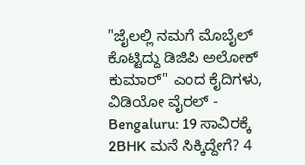"ಜೈಲಲ್ಲಿ ನಮಗೆ ಮೊಬೈಲ್ ಕೊಟ್ಟಿದ್ದು ಡಿಜಿಪಿ ಅಲೋಕ್ ಕುಮಾರ್" ಎಂದ ಕೈದಿಗಳು, ವಿಡಿಯೋ ವೈರಲ್ -
Bengaluru: 19 ಸಾವಿರಕ್ಕೆ 2BHK ಮನೆ ಸಿಕ್ಕಿದ್ದೇಗೆ? 4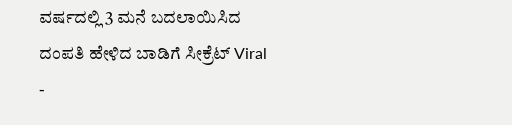ವರ್ಷದಲ್ಲಿ 3 ಮನೆ ಬದಲಾಯಿಸಿದ ದಂಪತಿ ಹೇಳಿದ ಬಾಡಿಗೆ ಸೀಕ್ರೆಟ್ Viral -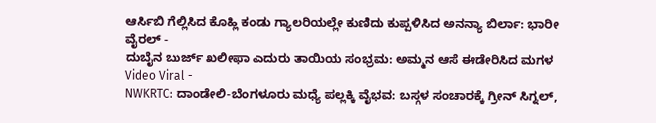ಆರ್ಸಿಬಿ ಗೆಲ್ಲಿಸಿದ ಕೊಹ್ಲಿ ಕಂಡು ಗ್ಯಾಲರಿಯಲ್ಲೇ ಕುಣಿದು ಕುಪ್ಪಳಿಸಿದ ಅನನ್ಯಾ ಬಿರ್ಲಾ: ಭಾರೀ ವೈರಲ್ -
ದುಬೈನ ಬುರ್ಜ್ ಖಲೀಫಾ ಎದುರು ತಾಯಿಯ ಸಂಭ್ರಮ: ಅಮ್ಮನ ಆಸೆ ಈಡೇರಿಸಿದ ಮಗಳ Video Viral -
NWKRTC: ದಾಂಡೇಲಿ-ಬೆಂಗಳೂರು ಮಧ್ಯೆ ಪಲ್ಲಕ್ಕಿ ವೈಭವ: ಬಸ್ಗಳ ಸಂಚಾರಕ್ಕೆ ಗ್ರೀನ್ ಸಿಗ್ನಲ್,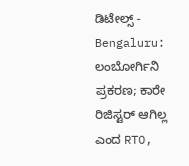ಡಿಟೇಲ್ಸ್ -
Bengaluru: ಲಂಬೋರ್ಗಿನಿ ಪ್ರಕರಣ; ಕಾರೇ ರಿಜಿಸ್ಟರ್ ಆಗಿಲ್ಲ ಎಂದ RTO,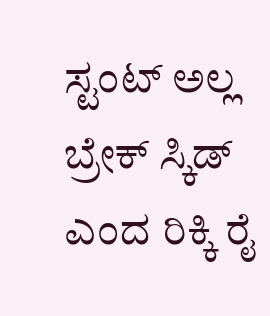ಸ್ಟಂಟ್ ಅಲ್ಲ ಬ್ರೇಕ್ ಸ್ಕಿಡ್ ಎಂದ ರಿಕ್ಕಿ ರೈ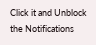Click it and Unblock the Notifications